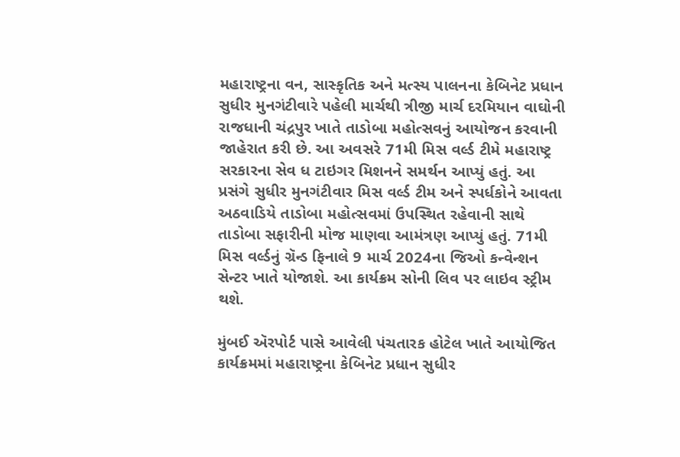મહારાષ્ટ્રના વન, સાસ્કૃતિક અને મત્સ્ય પાલનના કેબિનેટ પ્રધાન સુધીર મુનગંટીવારે પહેલી માર્ચથી ત્રીજી માર્ચ દરમિયાન વાઘોની રાજધાની ચંદ્રપુર ખાતે તાડોબા મહોત્સવનું આયોજન કરવાની જાહેરાત કરી છે. આ અવસરે 71મી મિસ વર્લ્ડ ટીમે મહારાષ્ટ્ર સરકારના સેવ ધ ટાઇગર મિશનને સમર્થન આપ્યું હતું. આ પ્રસંગે સુધીર મુનગંટીવાર મિસ વર્લ્ડ ટીમ અને સ્પર્ધકોને આવતા અઠવાડિયે તાડોબા મહોત્સવમાં ઉપસ્થિત રહેવાની સાથે તાડોબા સફારીની મોજ માણવા આમંત્રણ આપ્યું હતું. 71મી મિસ વર્લ્ડનું ગ્રૅન્ડ ફિનાલે 9 માર્ચ 2024ના જિઓ કન્વેન્શન સેન્ટર ખાતે યોજાશે. આ કાર્યક્રમ સોની લિવ પર લાઇવ સ્ટ્રીમ થશે.

મુંબઈ ઍરપોર્ટ પાસે આવેલી પંચતારક હોટેલ ખાતે આયોજિત કાર્યક્રમમાં મહારાષ્ટ્રના કેબિનેટ પ્રધાન સુધીર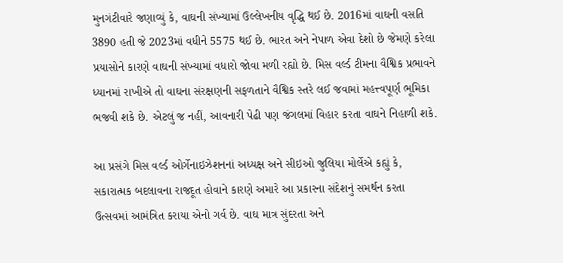મુનગંટીવારે જણાવ્યું કે, વાઘની સંખ્યામાં ઉલ્લેખનીય વૃદ્ધિ થઈ છે. 2016માં વાઘની વસતિ 3890 હતી જે 2023માં વધીને 5575 થઈ છે. ભારત અને નેપાળ એવા દેશો છે જેમણે કરેલા પ્રયાસોને કારણે વાઘની સંખ્યામાં વધારો જોવા મળી રહ્યો છે. મિસ વર્લ્ડ ટીમના વૈશ્વિક પ્રભાવને ધ્યાનમાં રાખીએ તો વાઘના સંરક્ષણની સફળતાને વૈશ્વિક સ્તરે લઈ જવામાં મહત્ત્વપૂર્ણ ભૂમિકા ભજવી શકે છે. એટલું જ નહીં, આવનારી પેઢી પણ જંગલમાં વિહાર કરતા વાઘને નિહાળી શકે.

આ પ્રસંગે મિસ વર્લ્ડ ઓર્ગેનાઇઝેશનનાં અધ્યક્ષ અને સીઇઓ જુલિયા મોર્લેએ કહ્યું કે, સકારાત્મક બદલાવના રાજદૂત હોવાને કારણે અમારે આ પ્રકારના સંદેશનું સમર્થન કરતા ઉત્સવમાં આમંત્રિત કરાયા એનો ગર્વ છે. વાઘ માત્ર સુંદરતા અને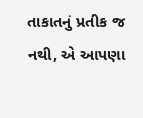તાકાતનું પ્રતીક જ નથી, એ આપણા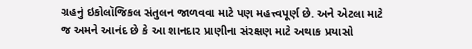ગ્રહનું ઇકોલૉજિકલ સંતુલન જાળવવા માટે પણ મહત્ત્વપૂર્ણ છે. અને એટલા માટે જ અમને આનંદ છે કે આ શાનદાર પ્રાણીના સંરક્ષણ માટે અથાક પ્રયાસો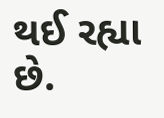થઈ રહ્યા છે.